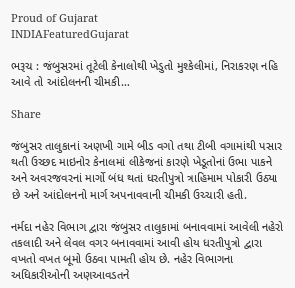Proud of Gujarat
INDIAFeaturedGujarat

ભરૂચ : જંબુસરમાં તૂટેલી કેનાલોથી ખેડુતો મુશ્કેલીમાં, નિરાકરણ નહિ આવે તો આંદોલનની ચીમકી…

Share

જંબુસર તાલુકાનાં અણખી ગામે બીડ વગો તથા ટીબી વગામાંથી પસાર થતી ઉચ્છદ માઇનોર કેનાલમાં લીકેજનાં કારણે ખેડૂતોનાં ઉભા પાકને અને અવરજવરનાં માર્ગો બંધ થતાં ધરતીપુત્રો ત્રાહિમામ પોકારી ઉઠ્યા છે અને આંદોલનનો માર્ગ અપનાવવાની ચીમકી ઉચ્ચારી હતી.

નર્મદા નહેર વિભાગ દ્વારા જંબુસર તાલુકામાં બનાવવામાં આવેલી નહેરો તકલાદી અને લેવલ વગર બનાવવામાં આવી હોય ધરતીપુત્રો દ્વારા વખતો વખત બૂમો ઉઠવા પામતી હોય છે. નહેર વિભાગના અધિકારીઓની અણઆવડતને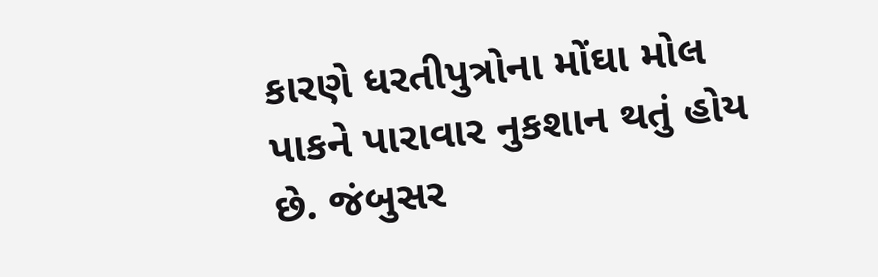કારણે ધરતીપુત્રોના મોંઘા મોલ પાકને પારાવાર નુકશાન થતું હોય છે. જંબુસર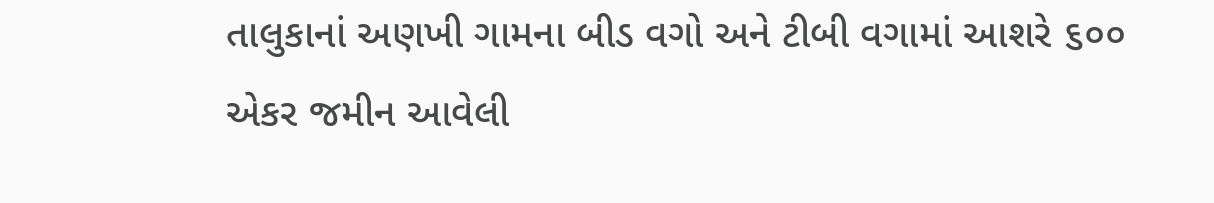તાલુકાનાં અણખી ગામના બીડ વગો અને ટીબી વગામાં આશરે ૬૦૦ એકર જમીન આવેલી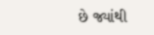છે જ્યાંથી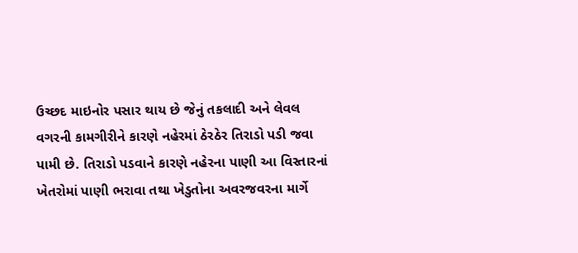ઉચ્છદ માઇનોર પસાર થાય છે જેનું તકલાદી અને લેવલ વગરની કામગીરીને કારણે નહેરમાં ઠેરઠેર તિરાડો પડી જવા પામી છે. તિરાડો પડવાને કારણે નહેરના પાણી આ વિસ્તારનાં ખેતરોમાં પાણી ભરાવા તથા ખેડુતોના અવરજવરના માર્ગે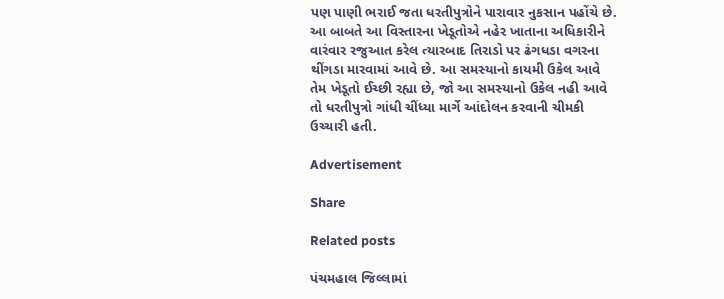પણ પાણી ભરાઈ જતા ધરતીપુત્રોને પારાવાર નુકસાન પહોંચે છે. આ બાબતે આ વિસ્તારના ખેડૂતોએ નહેર ખાતાના અધિકારીને વારંવાર રજુઆત કરેલ ત્યારબાદ તિરાડો પર ઢંગધડા વગરના થીંગડા મારવામાં આવે છે. આ સમસ્યાનો કાયમી ઉકેલ આવે તેમ ખેડૂતો ઈચ્છી રહ્યા છે, જો આ સમસ્યાનો ઉકેલ નહી આવે તો ધરતીપુત્રો ગાંધી ચીંધ્યા માર્ગે આંદોલન કરવાની ચીમકી ઉચ્ચારી હતી.

Advertisement

Share

Related posts

પંચમહાલ જિલ્લામાં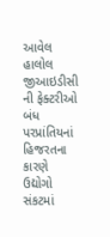આવેલ હાલોલ જીઆઇડીસી ની ફેક્ટરીઓ બંધ પરપ્રાંતિયનાં હિજરતના કારણે ઉદ્યોગો સંકટમાં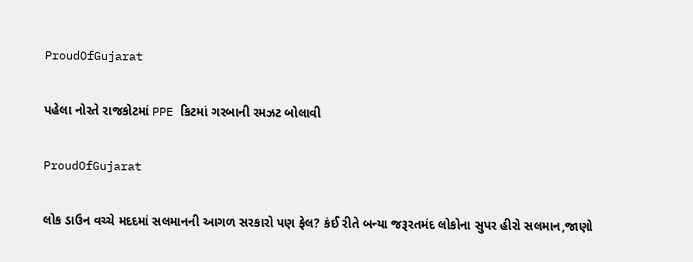ProudOfGujarat

પહેલા નોરતે રાજકોટમાં PPE કિટમાં ગરબાની રમઝટ બોલાવી

ProudOfGujarat

લોક ડાઉન વચ્ચે મદદમાં સલમાનની આગળ સરકારો પણ ફેલ? કંઈ રીતે બન્યા જરૂરતમંદ લોકોના સુપર હીરો સલમાન,જાણો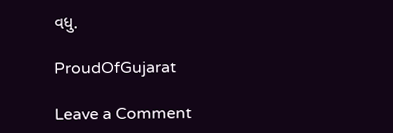વધુ.

ProudOfGujarat

Leave a Comment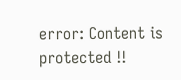error: Content is protected !!